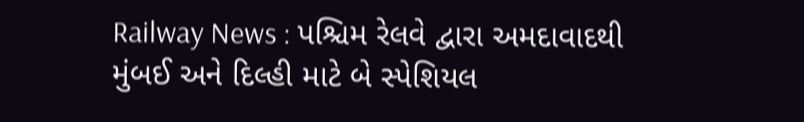Railway News : પશ્ચિમ રેલવે દ્વારા અમદાવાદથી મુંબઈ અને દિલ્હી માટે બે સ્પેશિયલ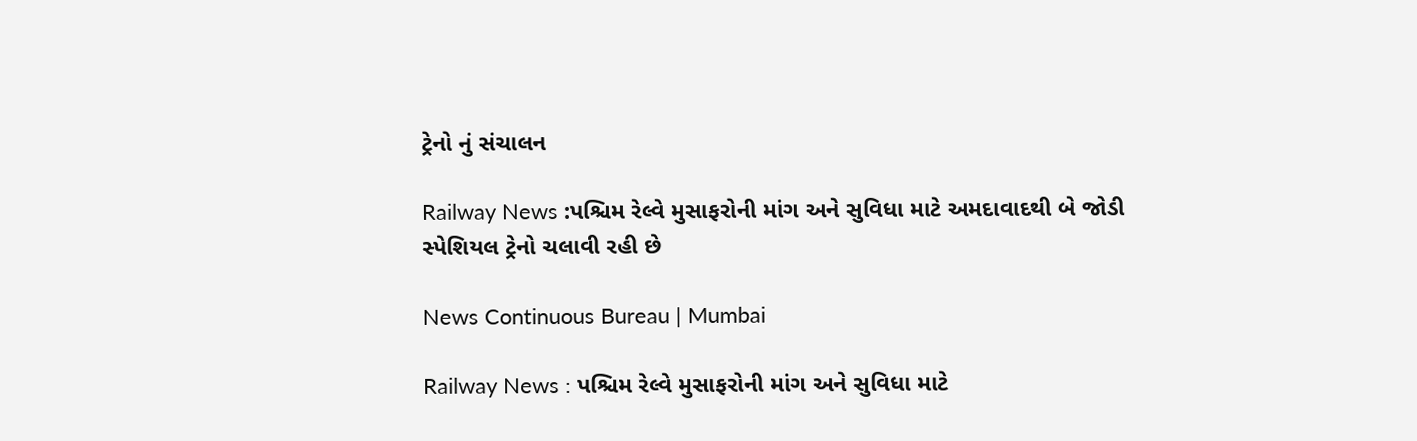ટ્રેનો નું સંચાલન

Railway News :પશ્ચિમ રેલ્વે મુસાફરોની માંગ અને સુવિધા માટે અમદાવાદથી બે જોડી સ્પેશિયલ ટ્રેનો ચલાવી રહી છે

News Continuous Bureau | Mumbai

Railway News : પશ્ચિમ રેલ્વે મુસાફરોની માંગ અને સુવિધા માટે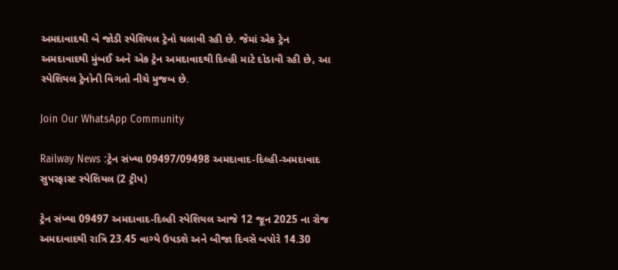અમદાવાદથી બે જોડી સ્પેશિયલ ટ્રેનો ચલાવી રહી છે. જેમાં એક ટ્રેન અમદાવાદથી મુંબઈ અને એક ટ્રેન અમદાવાદથી દિલ્હી માટે દોડાવી રહી છે, આ સ્પેશિયલ ટ્રેનોની વિગતો નીચે મુજબ છે.

Join Our WhatsApp Community

Railway News :ટ્રેન સંખ્યા 09497/09498 અમદાવાદ-દિલ્હી-અમદાવાદ સુપરફાસ્ટ સ્પેશિયલ (2 ટ્રીપ)

ટ્રેન સંખ્યા 09497 અમદાવાદ-દિલ્હી સ્પેશિયલ આજે 12 જૂન 2025 ના રોજ અમદાવાદથી રાત્રિ 23.45 વાગ્યે ઉપડશે અને બીજા દિવસે બપોરે 14.30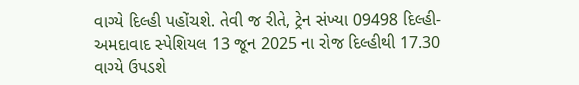વાગ્યે દિલ્હી પહોંચશે. તેવી જ રીતે, ટ્રેન સંખ્યા 09498 દિલ્હી-અમદાવાદ સ્પેશિયલ 13 જૂન 2025 ના રોજ દિલ્હીથી 17.30 વાગ્યે ઉપડશે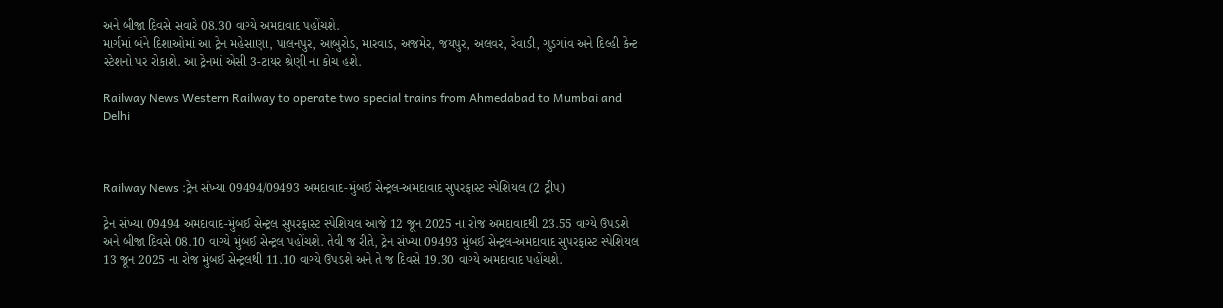અને બીજા દિવસે સવારે 08.30 વાગ્યે અમદાવાદ પહોંચશે.
માર્ગમાં બંને દિશાઓમાં આ ટ્રેન મહેસાણા, પાલનપુર, આબુરોડ, મારવાડ, અજમેર, જયપુર, અલવર, રેવાડી, ગુડગાંવ અને દિલ્હી કેન્ટ સ્ટેશનો પર રોકાશે. આ ટ્રેનમાં એસી 3-ટાયર શ્રેણી ના કોચ હશે.

Railway News Western Railway to operate two special trains from Ahmedabad to Mumbai and Delhi



Railway News :ટ્રેન સંખ્યા 09494/09493 અમદાવાદ-મુંબઈ સેન્ટ્રલ-અમદાવાદ સુપરફાસ્ટ સ્પેશિયલ (2 ટ્રીપ)

ટ્રેન સંખ્યા 09494 અમદાવાદ-મુંબઈ સેન્ટ્રલ સુપરફાસ્ટ સ્પેશિયલ આજે 12 જૂન 2025 ના રોજ અમદાવાદથી 23.55 વાગ્યે ઉપડશે અને બીજા દિવસે 08.10 વાગ્યે મુંબઈ સેન્ટ્રલ પહોંચશે. તેવી જ રીતે, ટ્રેન સંખ્યા 09493 મુંબઈ સેન્ટ્રલ-અમદાવાદ સુપરફાસ્ટ સ્પેશિયલ 13 જૂન 2025 ના રોજ મુંબઈ સેન્ટ્રલથી 11.10 વાગ્યે ઉપડશે અને તે જ દિવસે 19.30 વાગ્યે અમદાવાદ પહોંચશે.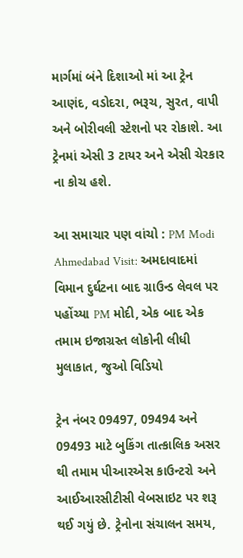માર્ગમાં બંને દિશાઓ માં આ ટ્રેન આણંદ, વડોદરા, ભરૂચ, સુરત, વાપી અને બોરીવલી સ્ટેશનો પર રોકાશે. આ ટ્રેનમાં એસી 3 ટાયર અને એસી ચેરકાર ના કોચ હશે.

આ સમાચાર પણ વાંચો : PM Modi Ahmedabad Visit: અમદાવાદમાં વિમાન દુર્ઘટના બાદ ગ્રાઉન્ડ લેવલ પર પહોંચ્યા PM મોદી, એક બાદ એક તમામ ઇજાગ્રસ્ત લોકોની લીધી મુલાકાત, જુઓ વિડિયો

ટ્રેન નંબર 09497, 09494 અને 09493 માટે બુકિંગ તાત્કાલિક અસર થી તમામ પીઆરએસ કાઉન્ટરો અને આઈઆરસીટીસી વેબસાઇટ પર શરૂ થઈ ગયું છે. ટ્રેનોના સંચાલન સમય,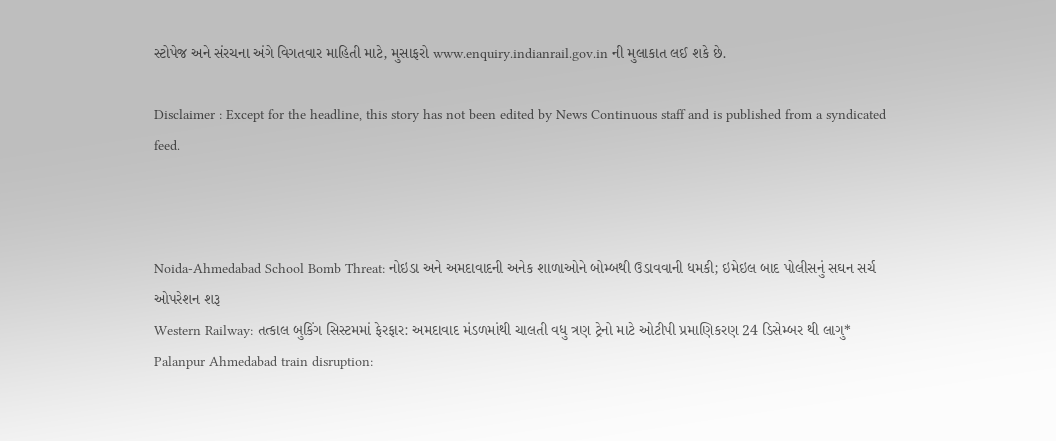સ્ટોપેજ અને સંરચના અંગે વિગતવાર માહિતી માટે, મુસાફરો www.enquiry.indianrail.gov.in ની મુલાકાત લઈ શકે છે.

Disclaimer : Except for the headline, this story has not been edited by News Continuous staff and is published from a syndicated feed.



Noida-Ahmedabad School Bomb Threat: નોઇડા અને અમદાવાદની અનેક શાળાઓને બોમ્બથી ઉડાવવાની ધમકી; ઇમેઇલ બાદ પોલીસનું સઘન સર્ચ ઓપરેશન શરૂ
Western Railway: તત્કાલ બુકિંગ સિસ્ટમમાં ફેરફાર: અમદાવાદ મંડળમાંથી ચાલતી વધુ ત્રણ ટ્રેનો માટે ઓટીપી પ્રમાણિકરણ 24 ડિસેમ્બર થી લાગુ*
Palanpur Ahmedabad train disruption: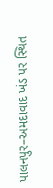પાલનપુર–અમદાવાદ ખંડ પર સ્થિત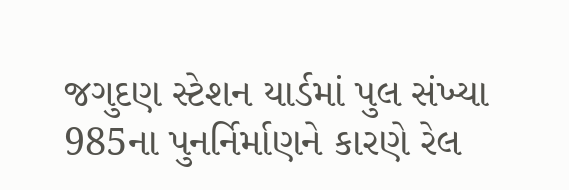જગુદણ સ્ટેશન યાર્ડમાં પુલ સંખ્યા 985ના પુનર્નિર્માણને કારણે રેલ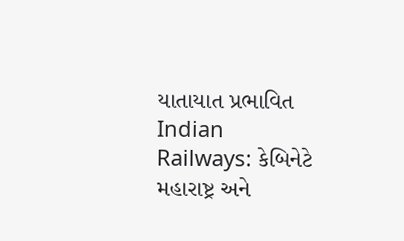યાતાયાત પ્રભાવિત
Indian Railways: કેબિનેટે મહારાષ્ટ્ર અને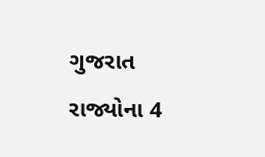ગુજરાત રાજ્યોના 4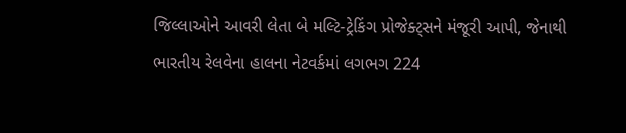જિલ્લાઓને આવરી લેતા બે મલ્ટિ-ટ્રેકિંગ પ્રોજેક્ટ્સને મંજૂરી આપી, જેનાથી ભારતીય રેલવેના હાલના નેટવર્કમાં લગભગ 224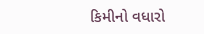કિમીનો વધારો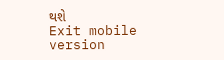થશે
Exit mobile version